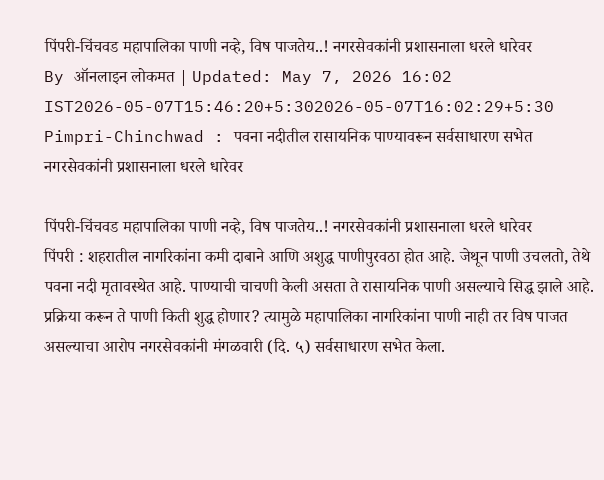पिंपरी-चिंचवड महापालिका पाणी नव्हे, विष पाजतेय..! नगरसेवकांनी प्रशासनाला धरले धारेवर
By ऑनलाइन लोकमत | Updated: May 7, 2026 16:02 IST2026-05-07T15:46:20+5:302026-05-07T16:02:29+5:30
Pimpri-Chinchwad : पवना नदीतील रासायनिक पाण्यावरून सर्वसाधारण सभेत नगरसेवकांनी प्रशासनाला धरले धारेवर

पिंपरी-चिंचवड महापालिका पाणी नव्हे, विष पाजतेय..! नगरसेवकांनी प्रशासनाला धरले धारेवर
पिंपरी : शहरातील नागरिकांना कमी दाबाने आणि अशुद्ध पाणीपुरवठा होत आहे. जेथून पाणी उचलतो, तेथे पवना नदी मृतावस्थेत आहे. पाण्याची चाचणी केली असता ते रासायनिक पाणी असल्याचे सिद्ध झाले आहे. प्रक्रिया करून ते पाणी किती शुद्ध होणार? त्यामुळे महापालिका नागरिकांना पाणी नाही तर विष पाजत असल्याचा आरोप नगरसेवकांनी मंगळवारी (दि. ५) सर्वसाधारण सभेत केला.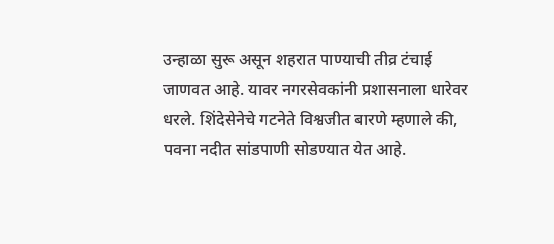उन्हाळा सुरू असून शहरात पाण्याची तीव्र टंचाई जाणवत आहे. यावर नगरसेवकांनी प्रशासनाला धारेवर धरले. शिंदेसेनेचे गटनेते विश्वजीत बारणे म्हणाले की, पवना नदीत सांडपाणी सोडण्यात येत आहे.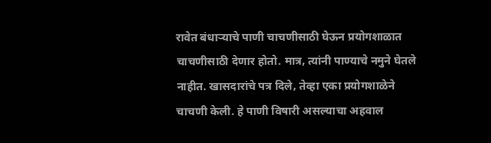रावेत बंधाऱ्याचे पाणी चाचणीसाठी घेऊन प्रयोगशाळात चाचणीसाठी देणार होतो. मात्र, त्यांनी पाण्याचे नमुने घेतले नाहीत. खासदारांचे पत्र दिले, तेव्हा एका प्रयोगशाळेने चाचणी केली. हे पाणी विषारी असल्याचा अहवाल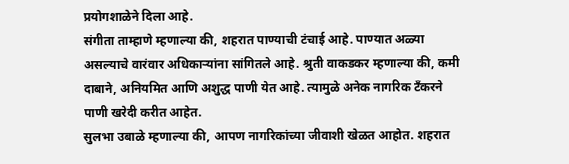प्रयोगशाळेने दिला आहे.
संगीता ताम्हाणे म्हणाल्या की, शहरात पाण्याची टंचाई आहे. पाण्यात अळ्या असल्याचे वारंवार अधिकाऱ्यांना सांगितले आहे. श्रुती वाकडकर म्हणाल्या की, कमी दाबाने, अनियमित आणि अशुद्ध पाणी येत आहे. त्यामुळे अनेक नागरिक टँकरने पाणी खरेदी करीत आहेत.
सुलभा उबाळे म्हणाल्या की, आपण नागरिकांच्या जीवाशी खेळत आहोत. शहरात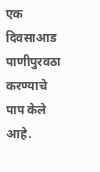एक दिवसाआड पाणीपुरवठा करण्याचे पाप केले आहे.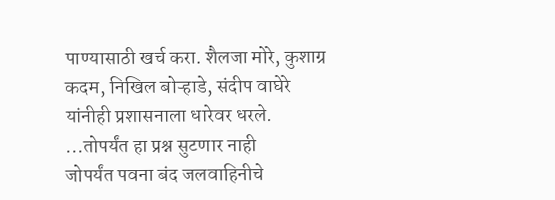पाण्यासाठी खर्च करा. शैलजा मोरे, कुशाग्र कदम, निखिल बोऱ्हाडे, संदीप वाघेरे यांनीही प्रशासनाला धारेवर धरले.
...तोपर्यंत हा प्रश्न सुटणार नाही
जोपर्यंत पवना बंद जलवाहिनीचे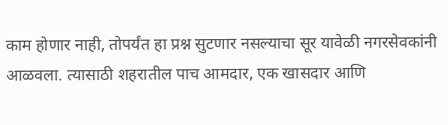काम होणार नाही, तोपर्यंत हा प्रश्न सुटणार नसल्याचा सूर यावेळी नगरसेवकांनी आळवला. त्यासाठी शहरातील पाच आमदार, एक खासदार आणि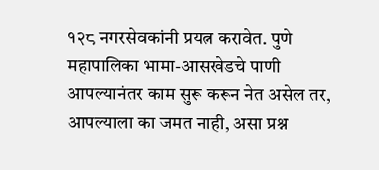१२८ नगरसेवकांनी प्रयत्न करावेत. पुणे महापालिका भामा-आसखेडचे पाणी आपल्यानंतर काम सुरू करून नेत असेल तर, आपल्याला का जमत नाही, असा प्रश्न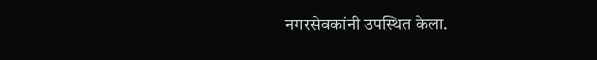नगरसेवकांनी उपस्थित केला.